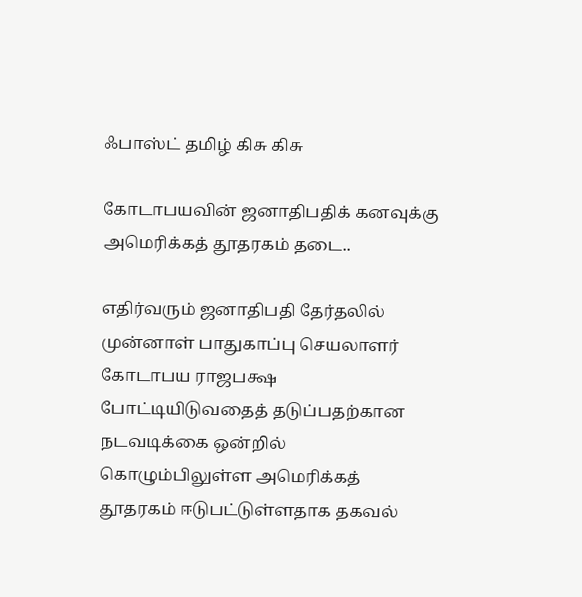ஃபாஸ்ட் தமிழ் கிசு கிசு

கோடாபயவின் ஜனாதிபதிக் கனவுக்கு அமெரிக்கத் தூதரகம் தடை..

எதிர்வரும் ஜனாதிபதி தேர்தலில் முன்னாள் பாதுகாப்பு செயலாளர் கோடாபய ராஜபக்ஷ போட்டியிடுவதைத் தடுப்பதற்கான நடவடிக்கை ஒன்றில் கொழும்பிலுள்ள அமெரிக்கத் தூதரகம் ஈடுபட்டுள்ளதாக தகவல்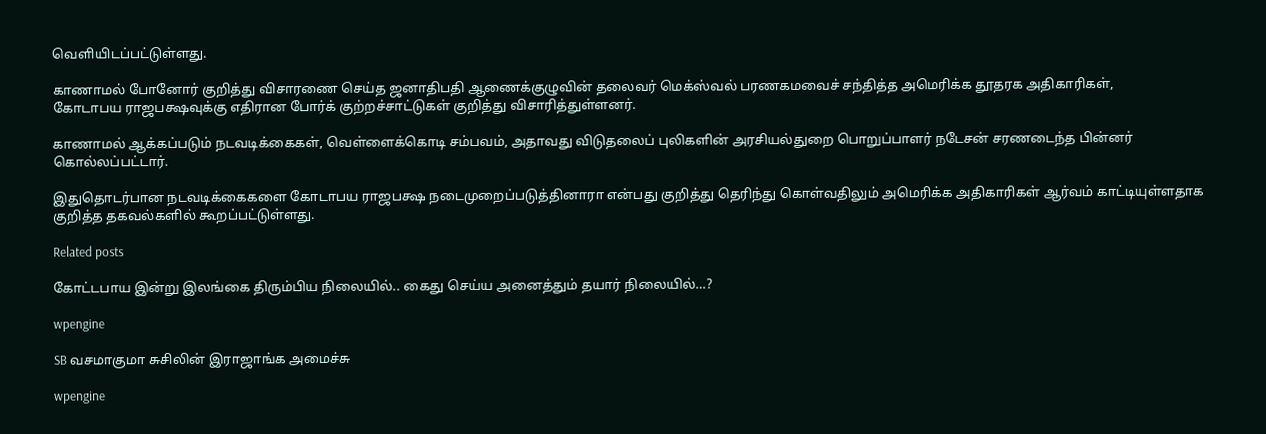வெளியிடப்பட்டுள்ளது.

காணாமல் போனோர் குறித்து விசாரணை செய்த ஜனாதிபதி ஆணைக்குழுவின் தலைவர் மெக்ஸ்வல் பரணகமவைச் சந்தித்த அமெரிக்க தூதரக அதிகாரிகள்,
கோடாபய ராஜபக்ஷவுக்கு எதிரான போர்க் குற்றச்சாட்டுகள் குறித்து விசாரித்துள்ளனர்.

காணாமல் ஆக்கப்படும் நடவடிக்கைகள், வெள்ளைக்கொடி சம்பவம், அதாவது விடுதலைப் புலிகளின் அரசியல்துறை பொறுப்பாளர் நடேசன் சரணடைந்த பின்னர் கொல்லப்பட்டார்.

இதுதொடர்பான நடவடிக்கைகளை கோடாபய ராஜபக்ஷ நடைமுறைப்படுத்தினாரா என்பது குறித்து தெரிந்து கொள்வதிலும் அமெரிக்க அதிகாரிகள் ஆர்வம் காட்டியுள்ளதாக குறித்த தகவல்களில் கூறப்பட்டுள்ளது.

Related posts

கோட்டபாய இன்று இலங்கை திரும்பிய நிலையில்.. கைது செய்ய அனைத்தும் தயார் நிலையில்…?

wpengine

SB வசமாகுமா சுசிலின் இராஜாங்க அமைச்சு

wpengine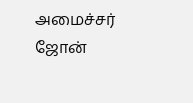அமைச்சர் ஜோன்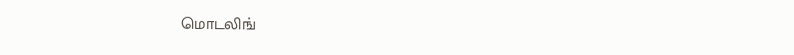மொடலிங்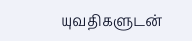யுவதிகளுடன்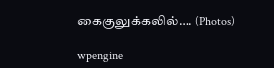கைகுலுக்கலில்…. (Photos)

wpengine